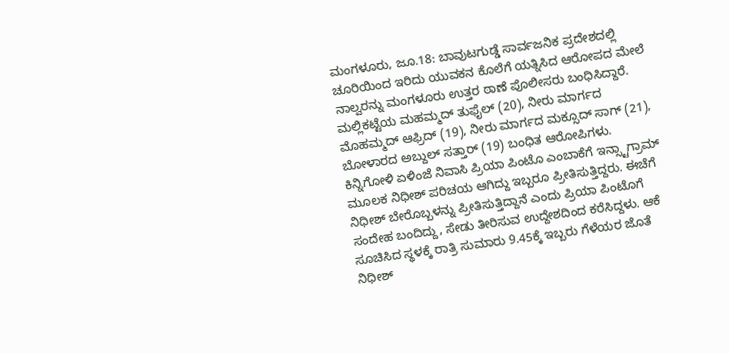ಮಂಗಳೂರು, ಜೂ.18: ಬಾವುಟಗುಡ್ಡೆ ಸಾರ್ವಜನಿಕ ಪ್ರದೇಶದಲ್ಲಿ ಚೂರಿಯಿಂದ ಇರಿದು ಯುವಕನ ಕೊಲೆಗೆ ಯತ್ನಿಸಿದ ಆರೋಪದ ಮೇಲೆ ನಾಲ್ವರನ್ನು ಮಂಗಳೂರು ಉತ್ತರ ಠಾಣೆ ಪೊಲೀಸರು ಬಂಧಿಸಿದ್ದಾರೆ. ಮಲ್ಲಿಕಟ್ಟೆಯ ಮಹಮ್ಮದ್ ತುಫೈಲ್ (20), ನೀರು ಮಾರ್ಗದ ಮೊಹಮ್ಮದ್ ಆಫ್ರಿದ್ (19), ನೀರು ಮಾರ್ಗದ ಮಕ್ಸೂದ್ ಸಾಗ್ (21), ಬೋಳಾರದ ಅಬ್ದುಲ್ ಸತ್ತಾರ್ (19) ಬಂಧಿತ ಆರೋಪಿಗಳು.
ಕಿನ್ನಿಗೋಳಿ ಏಳಿಂಜೆ ನಿವಾಸಿ ಪ್ರಿಯಾ ಪಿಂಟೊ ಎಂಬಾಕೆಗೆ ಇನ್ಸ್ಟಾಗ್ರಾಮ್ ಮೂಲಕ ನಿಧೀಶ್ ಪರಿಚಯ ಆಗಿದ್ದು ಇಬ್ಬರೂ ಪ್ರೀತಿಸುತ್ತಿದ್ದರು. ಈಚೆಗೆ ನಿಧೀಶ್ ಬೇರೊಬ್ಬಳನ್ನು ಪ್ರೀತಿಸುತ್ತಿದ್ದಾನೆ ಎಂದು ಪ್ರಿಯಾ ಪಿಂಟೊಗೆ ಸಂದೇಹ ಬಂದಿದ್ದು, ಸೇಡು ತೀರಿಸುವ ಉದ್ದೇಶದಿಂದ ಕರೆಸಿದ್ದಳು. ಆಕೆ ಸೂಚಿಸಿದ ಸ್ಥಳಕ್ಕೆ ರಾತ್ರಿ ಸುಮಾರು 9.45ಕ್ಕೆ ಇಬ್ಬರು ಗೆಳೆಯರ ಜೊತೆ ನಿಧೀಶ್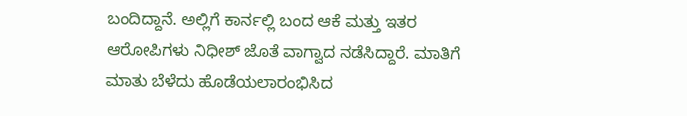ಬಂದಿದ್ದಾನೆ. ಅಲ್ಲಿಗೆ ಕಾರ್ನಲ್ಲಿ ಬಂದ ಆಕೆ ಮತ್ತು ಇತರ ಆರೋಪಿಗಳು ನಿಧೀಶ್ ಜೊತೆ ವಾಗ್ವಾದ ನಡೆಸಿದ್ದಾರೆ. ಮಾತಿಗೆ ಮಾತು ಬೆಳೆದು ಹೊಡೆಯಲಾರಂಭಿಸಿದ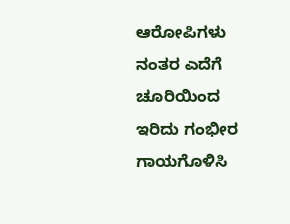ಆರೋಪಿಗಳು ನಂತರ ಎದೆಗೆ ಚೂರಿಯಿಂದ ಇರಿದು ಗಂಭೀರ ಗಾಯಗೊಳಿಸಿ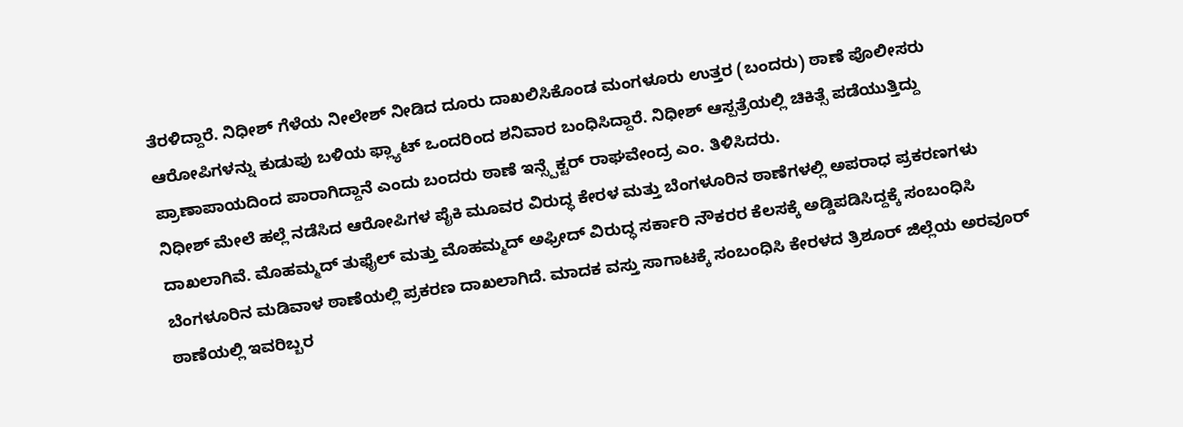ತೆರಳಿದ್ದಾರೆ. ನಿಧೀಶ್ ಗೆಳೆಯ ನೀಲೇಶ್ ನೀಡಿದ ದೂರು ದಾಖಲಿಸಿಕೊಂಡ ಮಂಗಳೂರು ಉತ್ತರ (ಬಂದರು) ಠಾಣೆ ಪೊಲೀಸರು ಆರೋಪಿಗಳನ್ನು ಕುಡುಪು ಬಳಿಯ ಫ್ಲ್ಯಾಟ್ ಒಂದರಿಂದ ಶನಿವಾರ ಬಂಧಿಸಿದ್ದಾರೆ. ನಿಧೀಶ್ ಆಸ್ಪತ್ರೆಯಲ್ಲಿ ಚಿಕಿತ್ಸೆ ಪಡೆಯುತ್ತಿದ್ದು ಪ್ರಾಣಾಪಾಯದಿಂದ ಪಾರಾಗಿದ್ದಾನೆ ಎಂದು ಬಂದರು ಠಾಣೆ ಇನ್ಸ್ಪೆಕ್ಟರ್ ರಾಘವೇಂದ್ರ ಎಂ. ತಿಳಿಸಿದರು.
ನಿಧೀಶ್ ಮೇಲೆ ಹಲ್ಲೆ ನಡೆಸಿದ ಆರೋಪಿಗಳ ಪೈಕಿ ಮೂವರ ವಿರುದ್ಧ ಕೇರಳ ಮತ್ತು ಬೆಂಗಳೂರಿನ ಠಾಣೆಗಳಲ್ಲಿ ಅಪರಾಧ ಪ್ರಕರಣಗಳು ದಾಖಲಾಗಿವೆ. ಮೊಹಮ್ಮದ್ ತುಫೈಲ್ ಮತ್ತು ಮೊಹಮ್ಮದ್ ಅಫ್ರೀದ್ ವಿರುದ್ಧ ಸರ್ಕಾರಿ ನೌಕರರ ಕೆಲಸಕ್ಕೆ ಅಡ್ಡಿಪಡಿಸಿದ್ದಕ್ಕೆ ಸಂಬಂಧಿಸಿ ಬೆಂಗಳೂರಿನ ಮಡಿವಾಳ ಠಾಣೆಯಲ್ಲಿ ಪ್ರಕರಣ ದಾಖಲಾಗಿದೆ. ಮಾದಕ ವಸ್ತು ಸಾಗಾಟಕ್ಕೆ ಸಂಬಂಧಿಸಿ ಕೇರಳದ ತ್ರಿಶೂರ್ ಜಿಲ್ಲೆಯ ಅರವೂರ್ ಠಾಣೆಯಲ್ಲಿ ಇವರಿಬ್ಬರ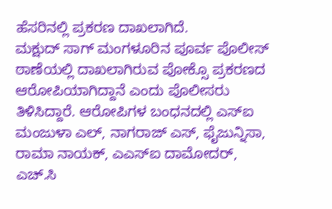ಹೆಸರಿನಲ್ಲಿ ಪ್ರಕರಣ ದಾಖಲಾಗಿದೆ.
ಮಕ್ಷುದ್ ಸಾಗ್ ಮಂಗಳೂರಿನ ಪೂರ್ವ ಪೊಲೀಸ್ ಠಾಣೆಯಲ್ಲಿ ದಾಖಲಾಗಿರುವ ಪೋಕ್ಸೊ ಪ್ರಕರಣದ ಆರೋಪಿಯಾಗಿದ್ದಾನೆ ಎಂದು ಪೊಲೀಸರು ತಿಳಿಸಿದ್ದಾರೆ. ಆರೋಪಿಗಳ ಬಂಧನದಲ್ಲಿ ಎಸ್ಐ ಮಂಜುಳಾ ಎಲ್, ನಾಗರಾಜ್ ಎಸ್, ಫೈಜುನ್ನಿಸಾ, ರಾಮಾ ನಾಯಕ್, ಎಎಸ್ಐ ದಾಮೋದರ್, ಎಚ್.ಸಿ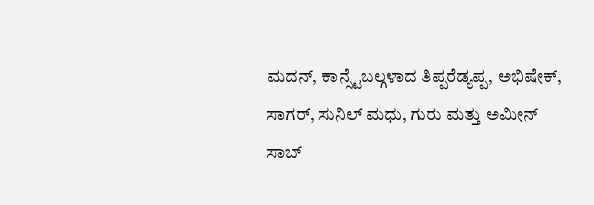ಮದನ್, ಕಾನ್ಸ್ಟೆಬಲ್ಗಳಾದ ತಿಪ್ಪರೆಡ್ಯಪ್ಪ, ಅಭಿಷೇಕ್, ಸಾಗರ್, ಸುನಿಲ್ ಮಧು, ಗುರು ಮತ್ತು ಅಮೀನ್ ಸಾಬ್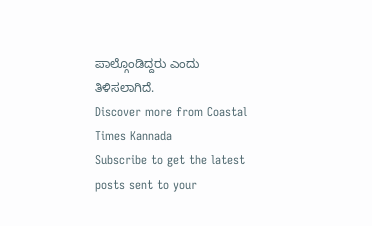ಪಾಲ್ಗೊಂಡಿದ್ದರು ಎಂದು ತಿಳಿಸಲಾಗಿದೆ.
Discover more from Coastal Times Kannada
Subscribe to get the latest posts sent to your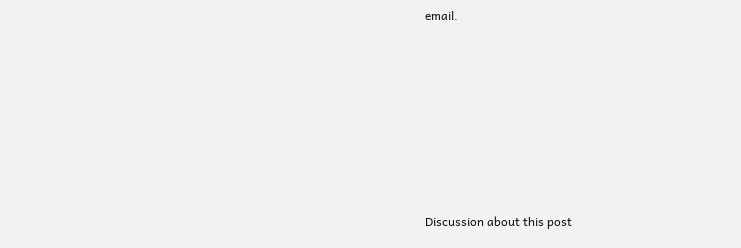email.







Discussion about this post